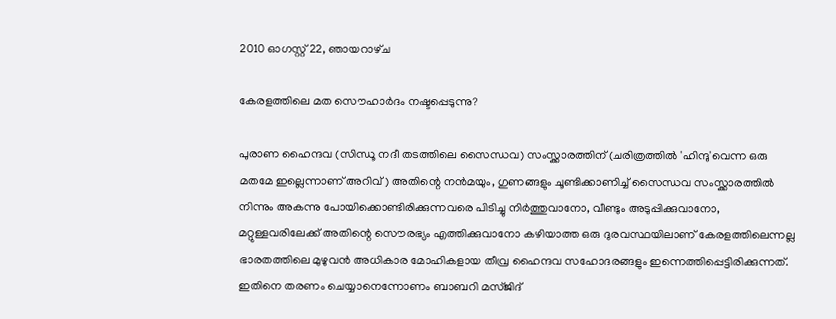2010 ഓഗസ്റ്റ് 22, ഞായറാഴ്‌ച

കേരളത്തിലെ മത സൌഹാര്‍ദം നഷ്ടപ്പെടുന്നു?

പുരാണ ഹൈന്ദവ (സിന്ധൂ നദീ തടത്തിലെ സൈന്ധവ) സംസ്ക്കാരത്തിന്‌ (ചരിത്രത്തില്‍ 'ഹിന്ദു'വെന്ന ഒരു മതമേ ഇല്ലെന്നാണ് അറിവ്) അതിന്റെ നന്‍മയും, ഗുണങ്ങളും ചൂണ്ടിക്കാണിച്ച് സൈന്ധവ സംസ്ക്കാരത്തില്‍ നിന്നും അകന്നു പോയിക്കൊണ്ടിരിക്കുന്നവരെ പിടിച്ചു നിര്‍ത്തുവാനോ, വീണ്ടും അടുപ്പിക്കുവാനോ, മറ്റുള്ളവരിലേക്ക് അതിന്റെ സൌരഭ്യം എത്തിക്കുവാനോ കഴിയാത്ത ഒരു ദുരവസ്ഥയിലാണ് കേരളത്തിലെന്നല്ല ഭാരതത്തിലെ മുഴുവന്‍ അധികാര മോഹികളായ തീവ്ര ഹൈന്ദവ സഹോദരങ്ങളും ഇന്നെത്തിപ്പെട്ടിരിക്കുന്നത്. ഇതിനെ തരണം ചെയ്യാനെന്നോണം ബാബറി മസ്ജിദ്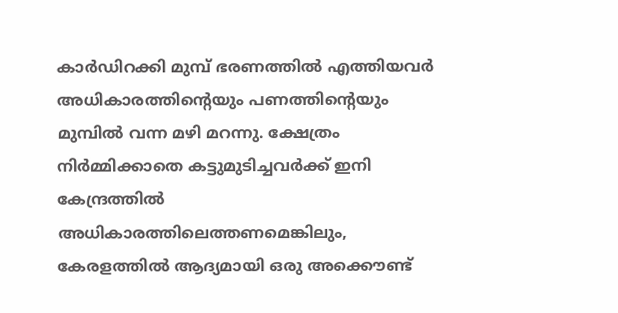കാര്‍ഡിറക്കി മുമ്പ് ഭരണത്തില്‍ എത്തിയവര്‍ അധികാരത്തിന്റെയും പണത്തിന്റെയും മുമ്പില്‍ വന്ന മഴി മറന്നു. ക്ഷേത്രം നിര്‍മ്മിക്കാതെ കട്ടുമുടിച്ചവര്‍ക്ക് ഇനി കേന്ദ്രത്തില്‍ അധികാരത്തിലെത്തണമെങ്കിലും, കേരളത്തില്‍ ആദ്യമായി ഒരു അക്കൌണ്ട്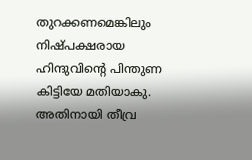തുറക്കണമെങ്കിലും നിഷ്പക്ഷരായ ഹിന്ദുവിന്റെ പിന്തുണ കിട്ടിയേ മതിയാകു. അതിനായി തീവ്ര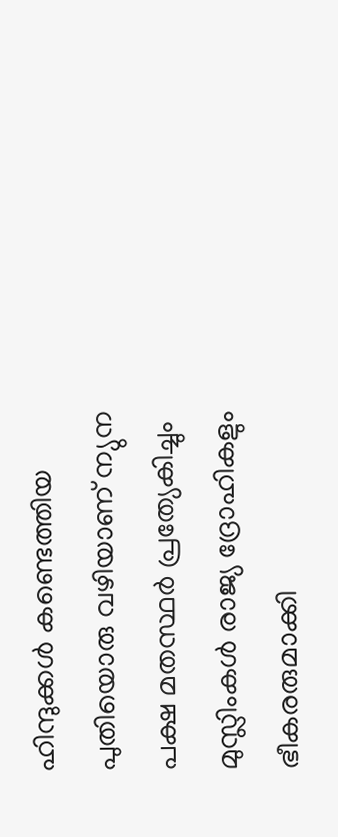ഹിന്ദുക്കള്‍ കണ്ടെത്തിയ പുതിയൊരു വഴിയാണ് ന്യുന പക്ഷ മതസ്ഥര്‍ പ്രത്യേകിച്ചും മുസ്ലിംകള്‍ രാജ്യ ദ്രോഹികളും ഭീകരരുമാക്കി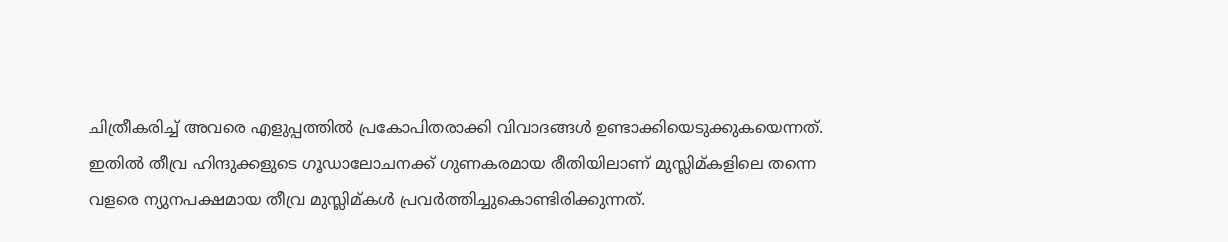ചിത്രീകരിച്ച് അവരെ എളുപ്പത്തില്‍ പ്രകോപിതരാക്കി വിവാദങ്ങള്‍ ഉണ്ടാക്കിയെടുക്കുകയെന്നത്. ഇതില്‍ തീവ്ര ഹിന്ദുക്കളുടെ ഗൂഡാലോചനക്ക് ഗുണകരമായ രീതിയിലാണ് മുസ്ലിമ്കളിലെ തന്നെ വളരെ ന്യുനപക്ഷമായ തീവ്ര മുസ്ലിമ്കള്‍ പ്രവര്‍ത്തിച്ചുകൊണ്ടിരിക്കുന്നത്.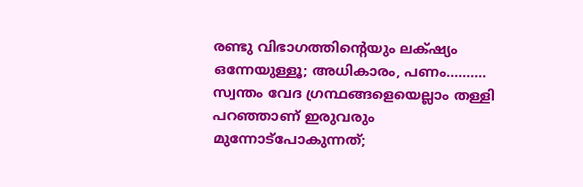രണ്ടു വിഭാഗത്തിന്റെയും ലക്‌ഷ്യം ഒന്നേയുള്ളൂ; അധികാരം, പണം.......... സ്വന്തം വേദ ഗ്രന്ഥങ്ങളെയെല്ലാം തള്ളി പറഞ്ഞാണ് ഇരുവരും മുന്നോട്പോകുന്നത്;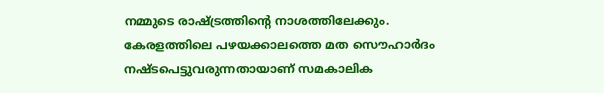നമ്മുടെ രാഷ്ട്രത്തിന്റെ നാശത്തിലേക്കും.
കേരളത്തിലെ പഴയക്കാലത്തെ മത സൌഹാര്‍ദം നഷ്ടപെട്ടുവരുന്നതായാണ് സമകാലിക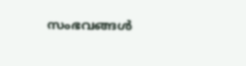സംഭവങ്ങള്‍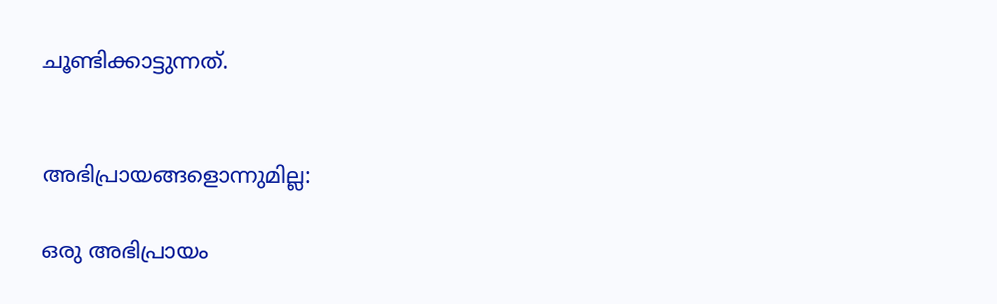ചൂണ്ടിക്കാട്ടുന്നത്.


അഭിപ്രായങ്ങളൊന്നുമില്ല:

ഒരു അഭിപ്രായം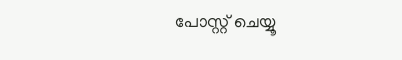പോസ്റ്റ് ചെയ്യൂ